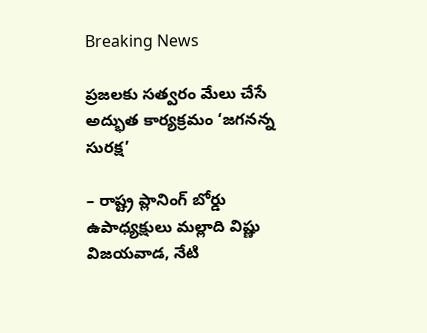Breaking News

ప్రజలకు సత్వరం మేలు చేసే అద్భుత కార్యక్రమం ‘జగనన్న సురక్ష’

– రాష్ట్ర ప్లానింగ్ బోర్డు ఉపాధ్యక్షులు మల్లాది విష్ణు
విజయవాడ, నేటి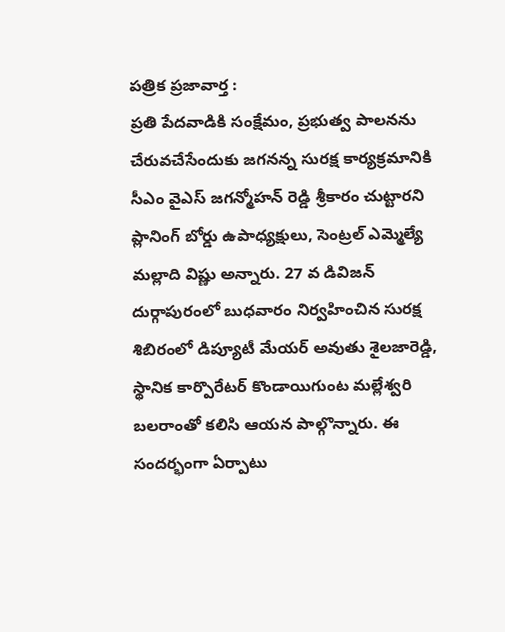పత్రిక ప్రజావార్త :
ప్రతి పేదవాడికి సంక్షేమం, ప్రభుత్వ పాలనను చేరువచేసేందుకు జగనన్న సురక్ష కార్యక్రమానికి సీఎం వైఎస్ జగన్మోహన్ రెడ్డి శ్రీకారం చుట్టారని ప్లానింగ్ బోర్డు ఉపాధ్యక్షులు, సెంట్రల్ ఎమ్మెల్యే మల్లాది విష్ణు అన్నారు. 27 వ డివిజన్ దుర్గాపురంలో బుధవారం నిర్వహించిన సురక్ష శిబిరంలో డిప్యూటీ మేయర్ అవుతు శైలజారెడ్డి, స్థానిక కార్పొరేటర్ కొండాయిగుంట మల్లేశ్వరి బలరాంతో కలిసి ఆయన పాల్గొన్నారు. ఈ సందర్భంగా ఏర్పాటు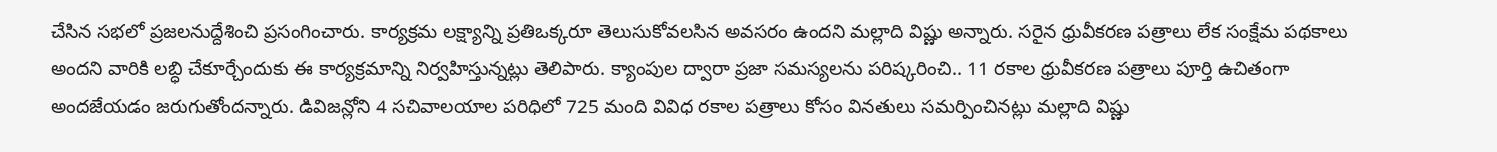చేసిన సభలో ప్రజలనుద్దేశించి ప్రసంగించారు. కార్యక్రమ లక్ష్యాన్ని ప్రతిఒక్కరూ తెలుసుకోవలసిన అవసరం ఉందని మల్లాది విష్ణు అన్నారు. సరైన ధ్రువీకరణ పత్రాలు లేక సంక్షేమ పథకాలు అందని వారికి లబ్ధి చేకూర్చేందుకు ఈ కార్యక్రమాన్ని నిర్వహిస్తున్నట్లు తెలిపారు. క్యాంపుల ద్వారా ప్రజా సమస్యలను పరిష్కరించి.. 11 రకాల ధ్రువీకరణ పత్రాలు పూర్తి ఉచితంగా అందజేయడం జరుగుతోందన్నారు. డివిజన్లోని 4 సచివాలయాల పరిధిలో 725 మంది వివిధ రకాల పత్రాలు కోసం వినతులు సమర్పించినట్లు మల్లాది విష్ణు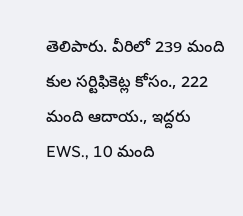తెలిపారు. వీరిలో 239 మంది కుల సర్టిఫికెట్ల కోసం., 222 మంది ఆదాయ., ఇద్దరు EWS., 10 మంది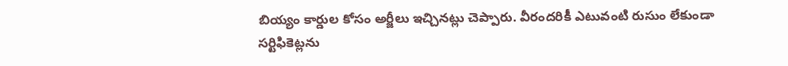బియ్యం కార్డుల కోసం అర్జీలు ఇచ్చినట్లు చెప్పారు. వీరందరికీ ఎటువంటి రుసుం లేకుండా సర్టిఫికెట్లను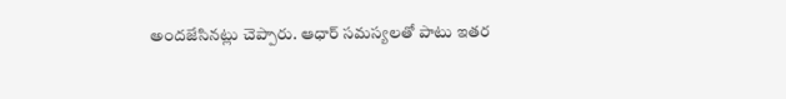అందజేసినట్లు చెప్పారు. ఆధార్ సమస్యలతో పాటు ఇతర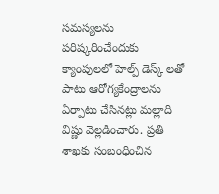సమస్యలను పరిష్కరించేందుకు క్యాంపులలో హెల్ప్ డెస్క్ లతో పాటు ఆరోగ్యకేంద్రాలను ఏర్పాటు చేసినట్లు మల్లాది విష్ణు వెల్లడించారు. ప్రతి శాఖకు సంబంధించిన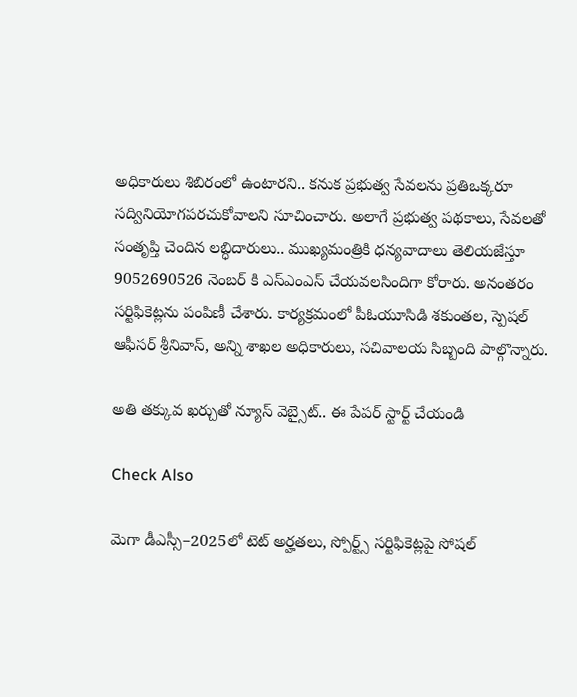అధికారులు శిబిరంలో ఉంటారని.. కనుక ప్రభుత్వ సేవలను ప్రతిఒక్కరూ సద్వినియోగపరచుకోవాలని సూచించారు. అలాగే ప్రభుత్వ పథకాలు, సేవలతో సంతృప్తి చెందిన లబ్ధిదారులు.. ముఖ్యమంత్రికి ధన్యవాదాలు తెలియజేస్తూ 9052690526 నెంబర్ కి ఎస్ఎంఎస్ చేయవలసిందిగా కోరారు. అనంతరం సర్టిఫికెట్లను పంపిణీ చేశారు. కార్యక్రమంలో పీఓయూసిడి శకుంతల, స్పెషల్ ఆఫీసర్ శ్రీనివాస్, అన్ని శాఖల అధికారులు, సచివాలయ సిబ్బంది పాల్గొన్నారు.

అతి తక్కువ ఖర్చుతో న్యూస్ వెబ్సైట్.. ఈ పేపర్ స్టార్ట్ చేయండి

Check Also

మెగా డీఎస్సీ–2025లో టెట్ అర్హతలు, స్పోర్ట్స్ సర్టిఫికెట్లపై సోషల్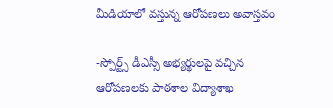మీడియాలో వస్తున్న ఆరోపణలు అవాస్తవం

-స్పోర్ట్స్ డీఎస్సీ అభ్యర్థులపై వచ్చిన ఆరోపణలకు పాఠశాల విద్యాశాఖ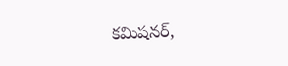కమిషనర్,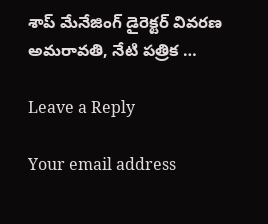శాప్ మేనేజింగ్ డైరెక్టర్ వివరణ అమరావతి, నేటి పత్రిక …

Leave a Reply

Your email address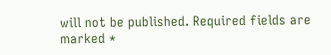will not be published. Required fields are marked *